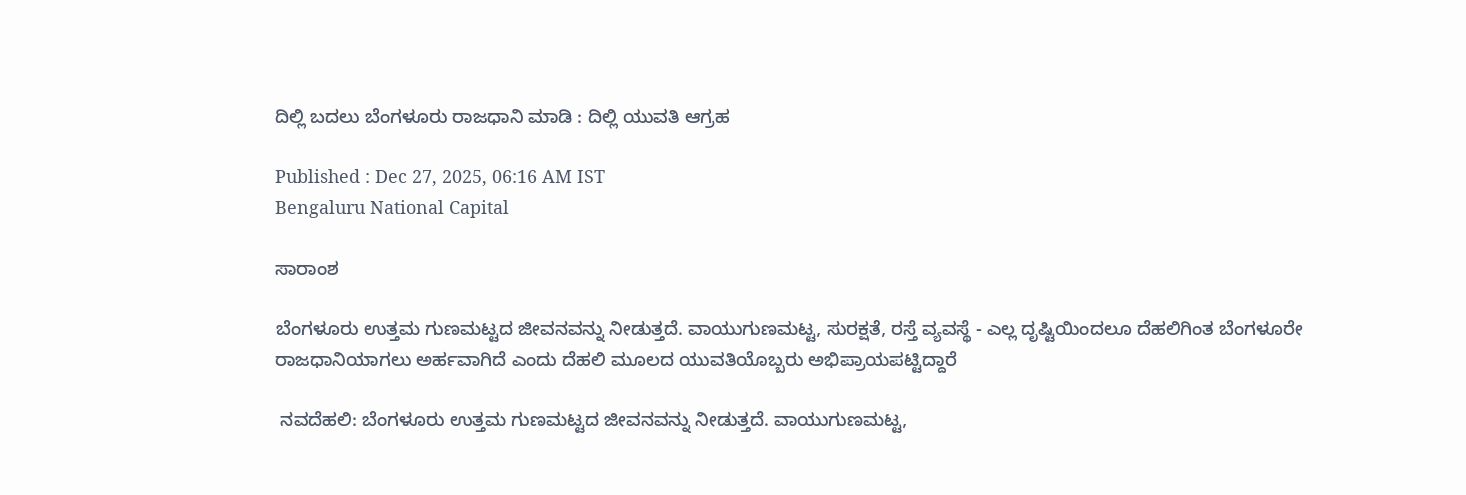ದಿಲ್ಲಿ ಬದಲು ಬೆಂಗಳೂರು ರಾಜಧಾನಿ ಮಾಡಿ : ದಿಲ್ಲಿ ಯುವತಿ ಆಗ್ರಹ

Published : Dec 27, 2025, 06:16 AM IST
Bengaluru National Capital

ಸಾರಾಂಶ

ಬೆಂಗಳೂರು ಉತ್ತಮ ಗುಣಮಟ್ಟದ ಜೀವನವನ್ನು ನೀಡುತ್ತದೆ. ವಾಯುಗುಣಮಟ್ಟ, ಸುರಕ್ಷತೆ, ರಸ್ತೆ ವ್ಯವಸ್ಥೆ - ಎಲ್ಲ ದೃಷ್ಟಿಯಿಂದಲೂ ದೆಹಲಿಗಿಂತ ಬೆಂಗಳೂರೇ ರಾಜಧಾನಿಯಾಗಲು ಅರ್ಹವಾಗಿದೆ ಎಂದು ದೆಹಲಿ ಮೂಲದ ಯುವತಿಯೊಬ್ಬರು ಅಭಿಪ್ರಾಯಪಟ್ಟಿದ್ದಾರೆ

 ನವದೆಹಲಿ: ಬೆಂಗಳೂರು ಉತ್ತಮ ಗುಣಮಟ್ಟದ ಜೀವನವನ್ನು ನೀಡುತ್ತದೆ. ವಾಯುಗುಣಮಟ್ಟ,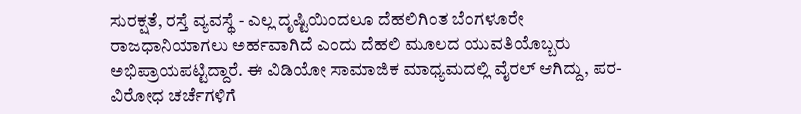ಸುರಕ್ಷತೆ, ರಸ್ತೆ ವ್ಯವಸ್ಥೆ - ಎಲ್ಲ ದೃಷ್ಟಿಯಿಂದಲೂ ದೆಹಲಿಗಿಂತ ಬೆಂಗಳೂರೇ ರಾಜಧಾನಿಯಾಗಲು ಅರ್ಹವಾಗಿದೆ ಎಂದು ದೆಹಲಿ ಮೂಲದ ಯುವತಿಯೊಬ್ಬರು ಅಭಿಪ್ರಾಯಪಟ್ಟಿದ್ದಾರೆ. ಈ ವಿಡಿಯೋ ಸಾಮಾಜಿಕ ಮಾಧ್ಯಮದಲ್ಲಿ ವೈರಲ್ ಆಗಿದ್ದು, ಪರ-ವಿರೋಧ ಚರ್ಚೆಗಳಿಗೆ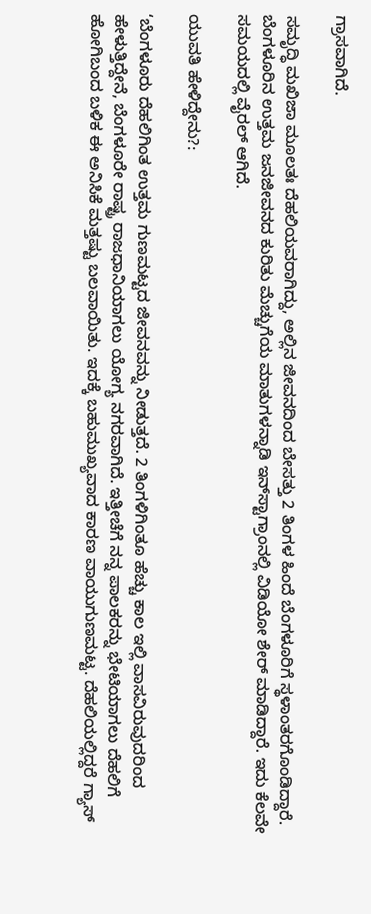ಗ್ರಾಸವಾಗಿದೆ.

ಸಮೃದ್ಧಿ ಮಖಿಜಾ ಮೂಲತಃ ದೆಹಲಿಯವರಾಗಿದ್ದು, ಅಲ್ಲಿನ ಜೀವನದಿಂದ ಬೇಸತ್ತು 2 ತಿಂಗಳ ಹಿಂದೆ ಬೆಂಗಳೂರಿಗೆ ಸ್ಥಳಾಂತರಗೊಂಡಿದ್ದಾರೆ. ಬೆಂಗಳೂರಿನ ಉತ್ತಮ ಜನಜೀವನದ ಕುರಿತು ಮೆಚ್ಚುಗೆಯ ಮಾತುಗಳನ್ನಾಡಿ ಇನ್‌ಸ್ಟಾಗ್ರಾಂನಲ್ಲಿ ವಿಡಿಯೋ ಶೇರ್‌ ಮಾಡಿದ್ದಾರೆ. ಇದು ಕೆಲವೇ ಸಮಯದಲ್ಲಿ ವೈರಲ್ ಆಗಿದೆ.

ಯುವತಿ ಹೇಳಿದ್ದೇನು?:

‘ಬೆಂಗಳೂರು ದೆಹಲಿಗಿಂತ ಉತ್ತಮ ಗುಣಮಟ್ಟದ ಜೀವನವನ್ನು ನೀಡುತ್ತದೆ. 2 ತಿಂಗಳಿಗಿಂತೂ ಹೆಚ್ಚು ಕಾಲ ಇಲ್ಲಿ ವಾಸವಿರುವುದರಿಂದ ಹೇಳುತ್ತಿದ್ದೇನೆ, ಬೆಂಗಳೂರೇ ರಾಷ್ಟ್ರ ರಾಜಧಾನಿಯಾಗಲು ಯೋಗ್ಯ ನಗರವಾಗಿದೆ. ಇತ್ತೀಚೆಗೆ ನನ್ನ ಪಾಲಕರನ್ನು ಭೇಟಿಯಾಗಲು ದೆಹಲಿಗೆ ಹೋಗಿಬಂದ ಬಳಿಕ ಈ ಅನಿಸಿಕೆ ಮತ್ತಷ್ಟು ಬಲವಾಯಿತು. ಇದಕ್ಕೆ ಬಹುಮುಖ್ಯವಾದ ಕಾರಣ ವಾಯುಗುಣಮಟ್ಟ. ದೆಹಲಿಯಲ್ಲಿದ್ದರೆ ಗ್ಯಾಸ್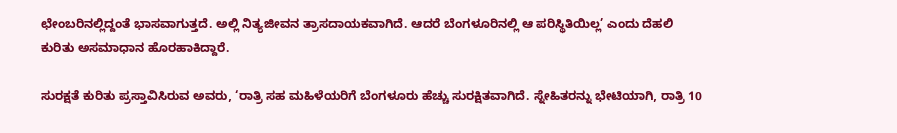ಛೇಂಬರಿನಲ್ಲಿದ್ದಂತೆ ಭಾಸವಾಗುತ್ತದೆ. ಅಲ್ಲಿ ನಿತ್ಯಜೀವನ ತ್ರಾಸದಾಯಕವಾಗಿದೆ. ಆದರೆ ಬೆಂಗಳೂರಿನಲ್ಲಿ ಆ ಪರಿಸ್ಥಿತಿಯಿಲ್ಲ’ ಎಂದು ದೆಹಲಿ ಕುರಿತು ಅಸಮಾಧಾನ ಹೊರಹಾಕಿದ್ದಾರೆ.

ಸುರಕ್ಷತೆ ಕುರಿತು ಪ್ರಸ್ತಾವಿಸಿರುವ ಅವರು, ‘ರಾತ್ರಿ ಸಹ ಮಹಿಳೆಯರಿಗೆ ಬೆಂಗಳೂರು ಹೆಚ್ಚು ಸುರಕ್ಷಿತವಾಗಿದೆ. ಸ್ನೇಹಿತರನ್ನು ಭೇಟಿಯಾಗಿ, ರಾತ್ರಿ 10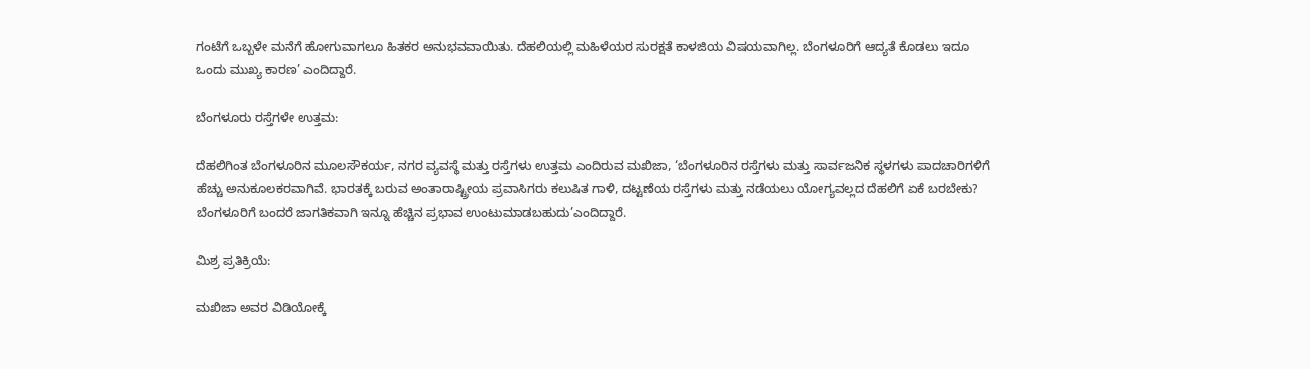ಗಂಟೆಗೆ ಒಬ್ಬಳೇ ಮನೆಗೆ ಹೋಗುವಾಗಲೂ ಹಿತಕರ ಅನುಭವವಾಯಿತು. ದೆಹಲಿಯಲ್ಲಿ ಮಹಿಳೆಯರ ಸುರಕ್ಷತೆ ಕಾಳಜಿಯ ವಿಷಯವಾಗಿಲ್ಲ. ಬೆಂಗಳೂರಿಗೆ ಆದ್ಯತೆ ಕೊಡಲು ಇದೂ ಒಂದು ಮುಖ್ಯ ಕಾರಣ’ ಎಂದಿದ್ದಾರೆ.

ಬೆಂಗಳೂರು ರಸ್ತೆಗಳೇ ಉತ್ತಮ:

ದೆಹಲಿಗಿಂತ ಬೆಂಗಳೂರಿನ ಮೂಲಸೌಕರ್ಯ, ನಗರ ವ್ಯವಸ್ಥೆ ಮತ್ತು ರಸ್ತೆಗಳು ಉತ್ತಮ ಎಂದಿರುವ ಮಖಿಜಾ, ‘ಬೆಂಗಳೂರಿನ ರಸ್ತೆಗಳು ಮತ್ತು ಸಾರ್ವಜನಿಕ ಸ್ಥಳಗಳು ಪಾದಚಾರಿಗಳಿಗೆ ಹೆಚ್ಚು ಅನುಕೂಲಕರವಾಗಿವೆ. ಭಾರತಕ್ಕೆ ಬರುವ ಅಂತಾರಾಷ್ಟ್ರೀಯ ಪ್ರವಾಸಿಗರು ಕಲುಷಿತ ಗಾಳಿ, ದಟ್ಟಣೆಯ ರಸ್ತೆಗಳು ಮತ್ತು ನಡೆಯಲು ಯೋಗ್ಯವಲ್ಲದ ದೆಹಲಿಗೆ ಏಕೆ ಬರಬೇಕು? ಬೆಂಗಳೂರಿಗೆ ಬಂದರೆ ಜಾಗತಿಕವಾಗಿ ಇನ್ನೂ ಹೆಚ್ಚಿನ ಪ್ರಭಾವ ಉಂಟುಮಾಡಬಹುದು’ಎಂದಿದ್ದಾರೆ.

ಮಿಶ್ರ ಪ್ರತಿಕ್ರಿಯೆ:

ಮಖಿಜಾ ಅವರ ವಿಡಿಯೋಕ್ಕೆ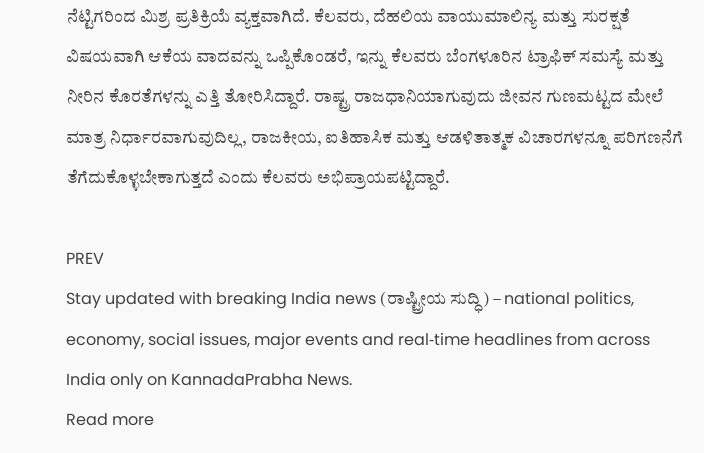ನೆಟ್ಟಿಗರಿಂದ ಮಿಶ್ರ ಪ್ರತಿಕ್ರಿಯೆ ವ್ಯಕ್ತವಾಗಿದೆ. ಕೆಲವರು, ದೆಹಲಿಯ ವಾಯುಮಾಲಿನ್ಯ ಮತ್ತು ಸುರಕ್ಷತೆ ವಿಷಯವಾಗಿ ಆಕೆಯ ವಾದವನ್ನು ಒಪ್ಪಿಕೊಂಡರೆ, ಇನ್ನು ಕೆಲವರು ಬೆಂಗಳೂರಿನ ಟ್ರಾಫಿಕ್ ಸಮಸ್ಯೆ ಮತ್ತು ನೀರಿನ ಕೊರತೆಗಳನ್ನು ಎತ್ತಿ ತೋರಿಸಿದ್ದಾರೆ. ರಾಷ್ಟ್ರ ರಾಜಧಾನಿಯಾಗುವುದು ಜೀವನ ಗುಣಮಟ್ಟದ ಮೇಲೆ ಮಾತ್ರ ನಿರ್ಧಾರವಾಗುವುದಿಲ್ಲ, ರಾಜಕೀಯ, ಐತಿಹಾಸಿಕ ಮತ್ತು ಆಡಳಿತಾತ್ಮಕ ವಿಚಾರಗಳನ್ನೂ ಪರಿಗಣನೆಗೆ ತೆಗೆದುಕೊಳ್ಳಬೇಕಾಗುತ್ತದೆ ಎಂದು ಕೆಲವರು ಅಭಿಪ್ರಾಯಪಟ್ಟಿದ್ದಾರೆ.

PREV
Stay updated with breaking India news (ರಾಷ್ಟ್ರೀಯ ಸುದ್ಧಿ) – national politics, economy, social issues, major events and real‑time headlines from across India only on KannadaPrabha News.
Read more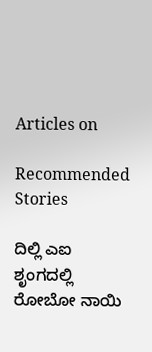Articles on

Recommended Stories

ದಿಲ್ಲಿ ಎಐ ಶೃಂಗದಲ್ಲಿ ರೋಬೋ ನಾಯಿ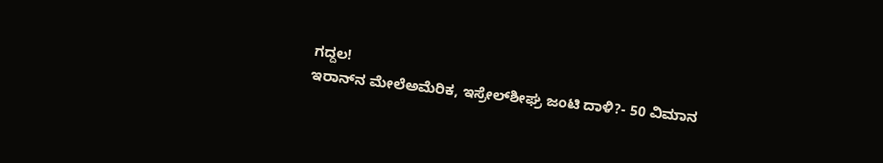ಗದ್ದಲ!
ಇರಾನ್‌ನ ಮೇಲೆಅಮೆರಿಕ, ಇಸ್ರೇಲ್‌ಶೀಘ್ರ ಜಂಟಿ ದಾಳಿ?- 50 ವಿಮಾನ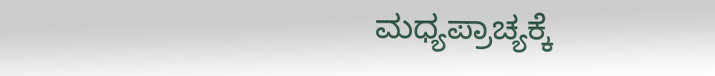ಮಧ್ಯಪ್ರಾಚ್ಯಕ್ಕೆ